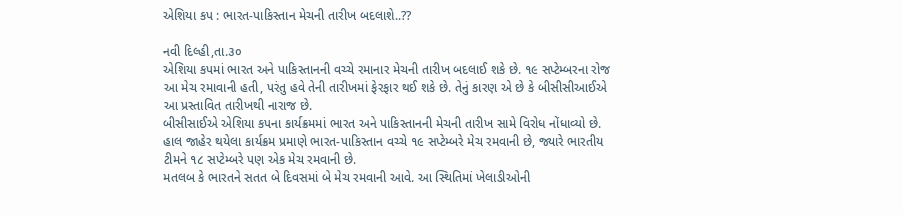એશિયા કપ : ભારત-પાકિસ્તાન મેચની તારીખ બદલાશે..??

નવી દિલ્હી,તા.૩૦
એશિયા કપમાં ભારત અને પાકિસ્તાનની વચ્ચે રમાનાર મેચની તારીખ બદલાઈ શકે છે. ૧૯ સપ્ટેમ્બરના રોજ આ મેચ રમાવાની હતી, પરંતુ હવે તેની તારીખમાં ફેરફાર થઈ શકે છે. તેનું કારણ એ છે કે બીસીસીઆઈએ આ પ્રસ્તાવિત તારીખથી નારાજ છે.
બીસીસાઈએ એશિયા કપના કાર્યક્રમમાં ભારત અને પાકિસ્તાનની મેચની તારીખ સામે વિરોધ નોંધાવ્યો છે. હાલ જાહેર થયેલા કાર્યક્રમ પ્રમાણે ભારત-પાકિસ્તાન વચ્ચે ૧૯ સપ્ટેમ્બરે મેચ રમવાની છે, જ્યારે ભારતીય ટીમને ૧૮ સપ્ટેમ્બરે પણ એક મેચ રમવાની છે.
મતલબ કે ભારતને સતત બે દિવસમાં બે મેચ રમવાની આવે. આ સ્થિતિમાં ખેલાડીઓની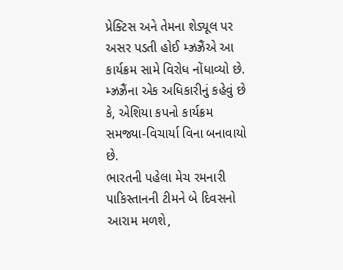પ્રેક્ટિસ અને તેમના શેડ્યૂલ પર અસર પડતી હોઈ મ્ઝ્રઝ્રૈંએ આ કાર્યક્રમ સામે વિરોધ નોંધાવ્યો છે. મ્ઝ્રઝ્રૈંના એક અધિકારીનું કહેવું છે કે, એશિયા કપનો કાર્યક્રમ સમજ્યા-વિચાર્યા વિના બનાવાયો છે.
ભારતની પહેલા મેચ રમનારી પાકિસ્તાનની ટીમને બે દિવસનો આરામ મળશે,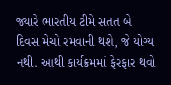જ્યારે ભારતીય ટીમે સતત બે દિવસ મેચો રમવાની થશે, જે યોગ્ય નથી. આથી કાર્યક્રમમાં ફેરફાર થવો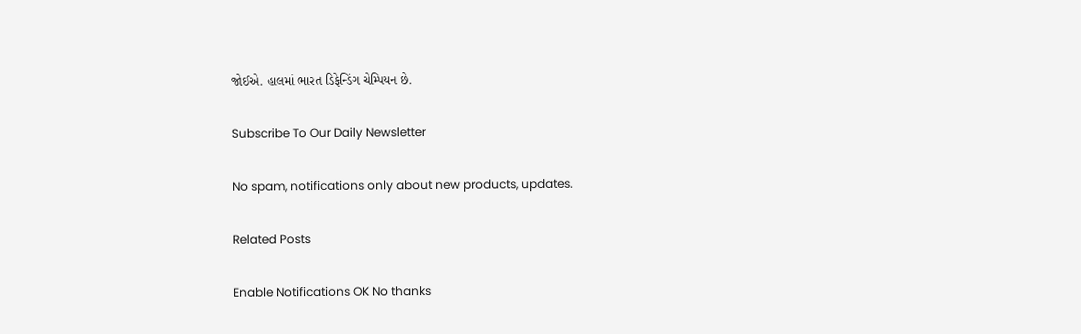જોઈએ. હાલમાં ભારત ડિફેન્ડિંગ ચેમ્પિયન છે.

Subscribe To Our Daily Newsletter

No spam, notifications only about new products, updates.

Related Posts

Enable Notifications OK No thanks